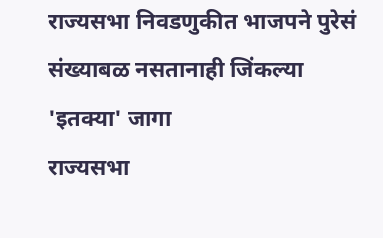राज्यसभा निवडणुकीत भाजपने पुरेसं संख्याबळ नसतानाही जिंकल्या 'इतक्या' जागा
राज्यसभा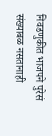निवडणुकीत भाजपने पुरेसं संख्याबळ नसतानाही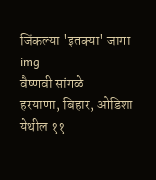जिंकल्या 'इतक्या' जागा
img
वैष्णवी सांगळे
हरयाणा, बिहार, ओडिशा येथील ११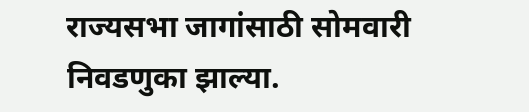राज्यसभा जागांसाठी सोमवारी निवडणुका झाल्या.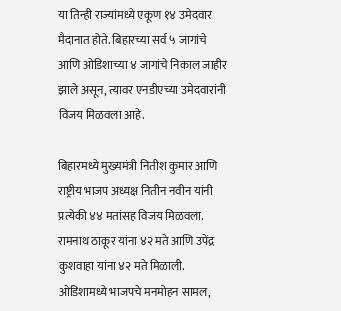या तिन्ही राज्यांमध्ये एकूण १४ उमेदवार मैदानात होते. बिहारच्या सर्व ५ जागांचे आणि ओडिशाच्या ४ जागांचे निकाल जाहीर झाले असून, त्यावर एनडीएच्या उमेदवारांनी विजय मिळवला आहे.

बिहारमध्ये मुख्यमंत्री नितीश कुमार आणि राष्ट्रीय भाजप अध्यक्ष नितीन नवीन यांनी प्रत्येकी ४४ मतांसह विजय मिळवला. रामनाथ ठाकूर यांना ४२ मते आणि उपेंद्र कुशवाहा यांना ४२ मते मिळाली. ओडिशामध्ये भाजपचे मनमोहन सामल,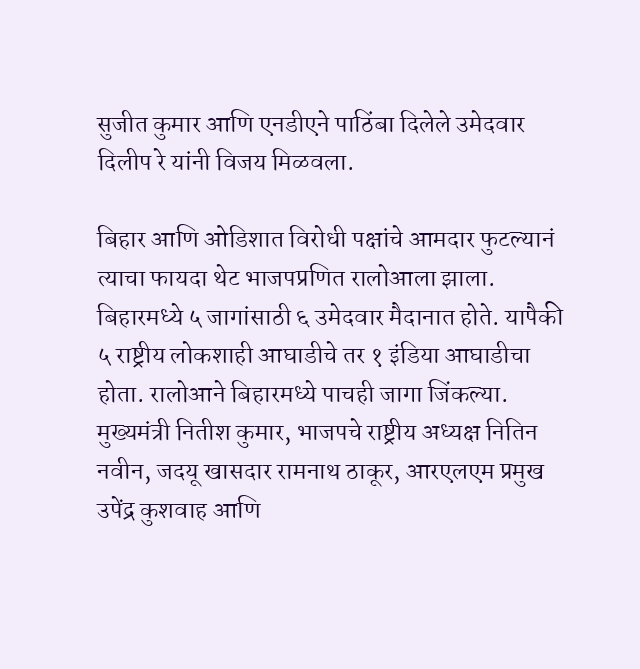सुजीत कुमार आणि एनडीएने पाठिंबा दिलेले उमेदवार दिलीप रे यांनी विजय मिळवला.

बिहार आणि ओडिशात विरोधी पक्षांचे आमदार फुटल्यानं त्याचा फायदा थेट भाजपप्रणित रालोआला झाला. बिहारमध्ये ५ जागांसाठी ६ उमेदवार मैदानात होते. यापैकी ५ राष्ट्रीय लोकशाही आघाडीचे तर १ इंडिया आघाडीचा होता. रालोआने बिहारमध्ये पाचही जागा जिंकल्या. मुख्यमंत्री नितीश कुमार, भाजपचे राष्ट्रीय अध्यक्ष नितिन नवीन, जदयू खासदार रामनाथ ठाकूर, आरएलएम प्रमुख उपेंद्र कुशवाह आणि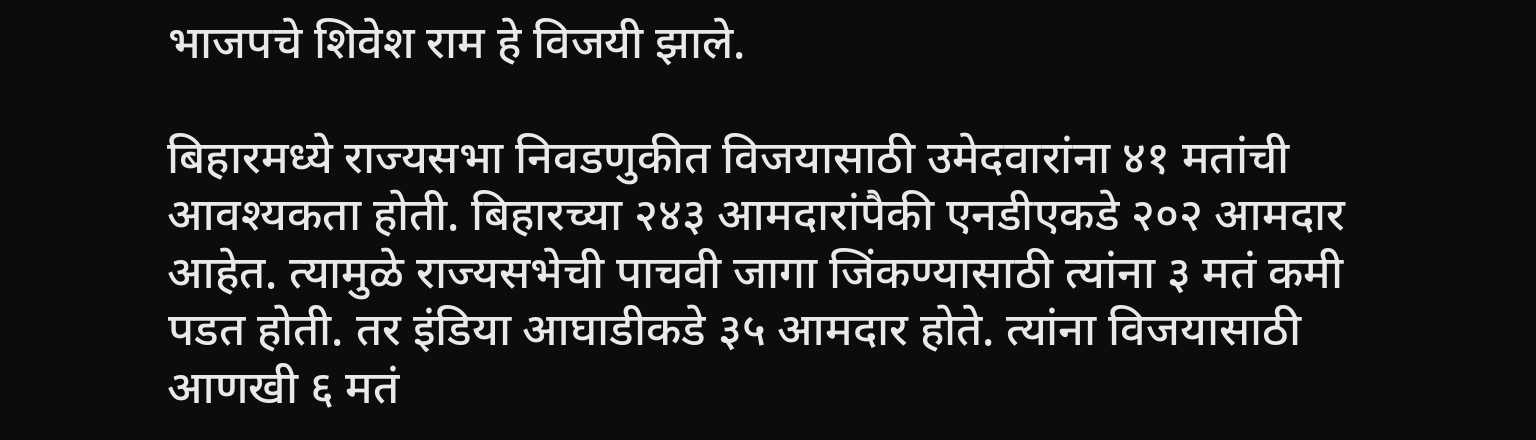भाजपचे शिवेश राम हे विजयी झाले.

बिहारमध्ये राज्यसभा निवडणुकीत विजयासाठी उमेदवारांना ४१ मतांची आवश्यकता होती. बिहारच्या २४३ आमदारांपैकी एनडीएकडे २०२ आमदार आहेत. त्यामुळे राज्यसभेची पाचवी जागा जिंकण्यासाठी त्यांना ३ मतं कमी पडत होती. तर इंडिया आघाडीकडे ३५ आमदार होते. त्यांना विजयासाठी आणखी ६ मतं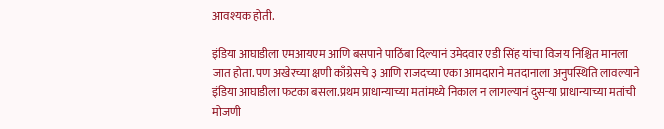आवश्यक होती.

इंडिया आघाडीला एमआयएम आणि बसपाने पाठिंबा दिल्यानं उमेदवार एडी सिंह यांचा विजय निश्चित मानला जात होता. पण अखेरच्या क्षणी काँग्रेसचे ३ आणि राजदच्या एका आमदाराने मतदानाला अनुपस्थिति लावल्याने इंडिया आघाडीला फटका बसला.प्रथम प्राधान्याच्या मतांमध्ये निकाल न लागल्यानं दुसऱ्या प्राधान्याच्या मतांची मोजणी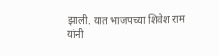झाली. यात भाजपच्या शिवेश राम यांनी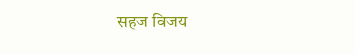सहज विजय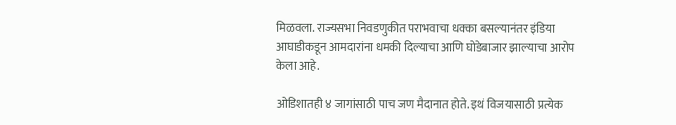मिळवला. राज्यसभा निवडणुकीत पराभवाचा धक्का बसल्यानंतर इंडिया आघाडीकडून आमदारांना धमकी दिल्याचा आणि घोडेबाजार झाल्याचा आरोप केला आहे.

ओडिशातही ४ जागांसाठी पाच जण मैदानात होते. इथं विजयासाठी प्रत्येक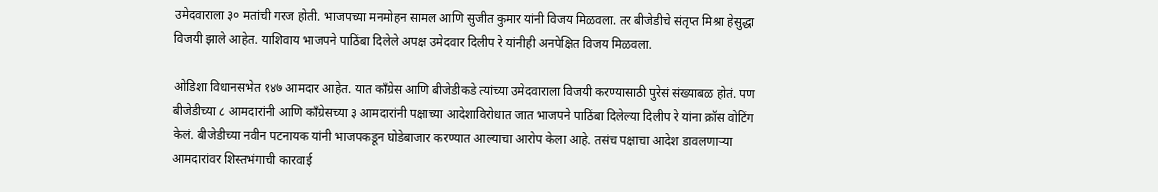उमेदवाराला ३० मतांची गरज होती. भाजपच्या मनमोहन सामल आणि सुजीत कुमार यांनी विजय मिळवला. तर बीजेडीचे संतृप्त मिश्रा हेसुद्धा विजयी झाले आहेत. याशिवाय भाजपने पाठिंबा दिलेले अपक्ष उमेदवार दिलीप रे यांनीही अनपेक्षित विजय मिळवला.

ओडिशा विधानसभेत १४७ आमदार आहेत. यात काँग्रेस आणि बीजेडीकडे त्यांच्या उमेदवाराला विजयी करण्यासाठी पुरेसं संख्याबळ होतं. पण बीजेडीच्या ८ आमदारांनी आणि काँग्रेसच्या ३ आमदारांनी पक्षाच्या आदेशाविरोधात जात भाजपने पाठिंबा दिलेल्या दिलीप रे यांना क्रॉस वोटिंग केलं. बीजेडीच्या नवीन पटनायक यांनी भाजपकडून घोडेबाजार करण्यात आल्याचा आरोप केला आहे. तसंच पक्षाचा आदेश डावलणाऱ्या आमदारांवर शिस्तभंगाची कारवाई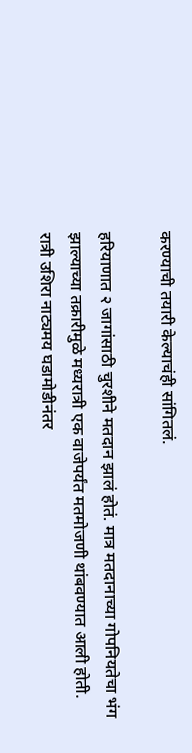करण्याची तयारी केल्याचंही सांगितलं.

हरियाणात २ जागांसाठी चुरशीने मतदान झालं होतं. मात्र मतदानाच्या गोपनियतेचा भंग झाल्याच्या तक्रारीमुळे मध्यरात्री एक वाजेपर्यंत मतमोजणी थांबवण्यात आली होती. रात्री उशिरा नाट्यमय घडामोडीनंतर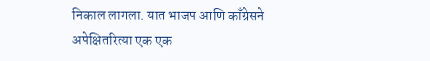निकाल लागला. यात भाजप आणि काँग्रेसने अपेक्षितरित्या एक एक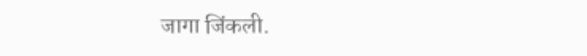जागा जिंकली.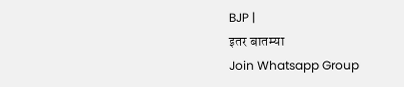BJP |
इतर बातम्या
Join Whatsapp Group